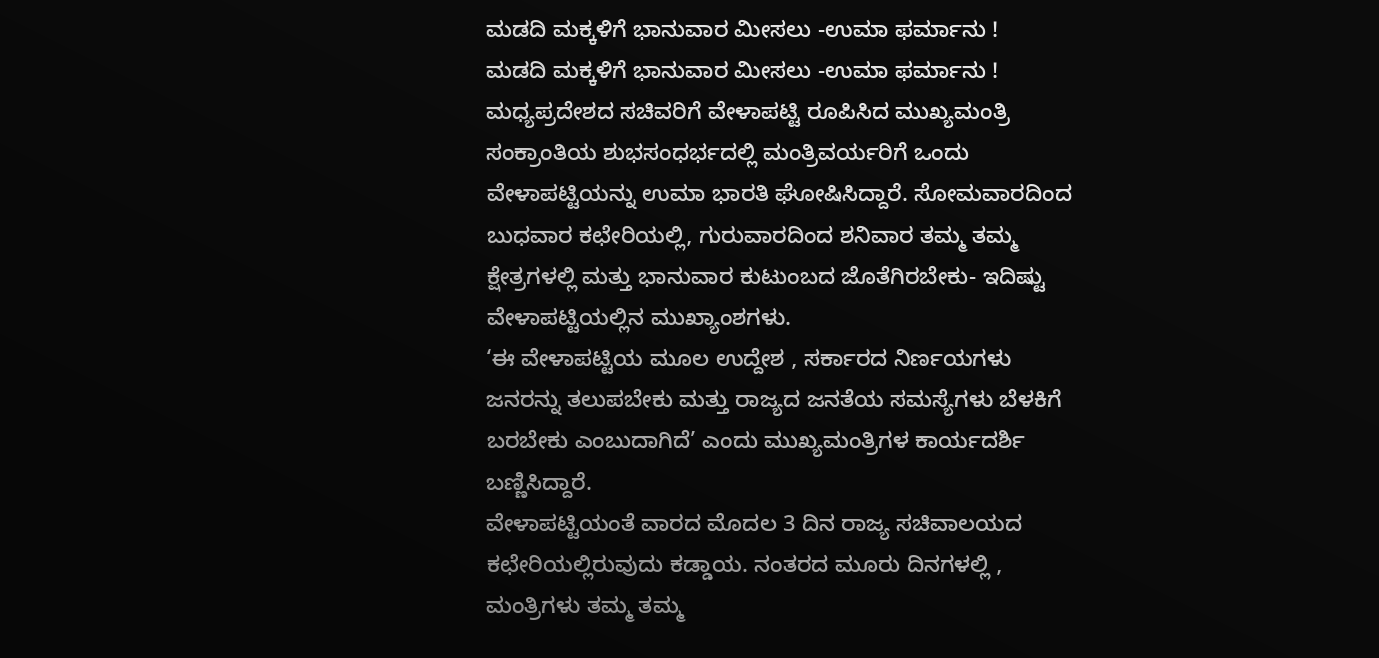ಮಡದಿ ಮಕ್ಕಳಿಗೆ ಭಾನುವಾರ ಮೀಸಲು -ಉಮಾ ಫರ್ಮಾನು !
ಮಡದಿ ಮಕ್ಕಳಿಗೆ ಭಾನುವಾರ ಮೀಸಲು -ಉಮಾ ಫರ್ಮಾನು !
ಮಧ್ಯಪ್ರದೇಶದ ಸಚಿವರಿಗೆ ವೇಳಾಪಟ್ಟಿ ರೂಪಿಸಿದ ಮುಖ್ಯಮಂತ್ರಿ
ಸಂಕ್ರಾಂತಿಯ ಶುಭಸಂಧರ್ಭದಲ್ಲಿ ಮಂತ್ರಿವರ್ಯರಿಗೆ ಒಂದು ವೇಳಾಪಟ್ಟಿಯನ್ನು ಉಮಾ ಭಾರತಿ ಘೋಷಿಸಿದ್ದಾರೆ. ಸೋಮವಾರದಿಂದ ಬುಧವಾರ ಕಛೇರಿಯಲ್ಲಿ, ಗುರುವಾರದಿಂದ ಶನಿವಾರ ತಮ್ಮ ತಮ್ಮ ಕ್ಷೇತ್ರಗಳಲ್ಲಿ ಮತ್ತು ಭಾನುವಾರ ಕುಟುಂಬದ ಜೊತೆಗಿರಬೇಕು- ಇದಿಷ್ಟು ವೇಳಾಪಟ್ಟಿಯಲ್ಲಿನ ಮುಖ್ಯಾಂಶಗಳು.
‘ಈ ವೇಳಾಪಟ್ಟಿಯ ಮೂಲ ಉದ್ದೇಶ , ಸರ್ಕಾರದ ನಿರ್ಣಯಗಳು ಜನರನ್ನು ತಲುಪಬೇಕು ಮತ್ತು ರಾಜ್ಯದ ಜನತೆಯ ಸಮಸ್ಯೆಗಳು ಬೆಳಕಿಗೆ ಬರಬೇಕು ಎಂಬುದಾಗಿದೆ’ ಎಂದು ಮುಖ್ಯಮಂತ್ರಿಗಳ ಕಾರ್ಯದರ್ಶಿ ಬಣ್ಣಿಸಿದ್ದಾರೆ.
ವೇಳಾಪಟ್ಟಿಯಂತೆ ವಾರದ ಮೊದಲ 3 ದಿನ ರಾಜ್ಯ ಸಚಿವಾಲಯದ ಕಛೇರಿಯಲ್ಲಿರುವುದು ಕಡ್ಡಾಯ. ನಂತರದ ಮೂರು ದಿನಗಳಲ್ಲಿ , ಮಂತ್ರಿಗಳು ತಮ್ಮ ತಮ್ಮ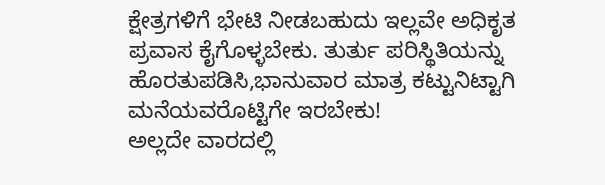ಕ್ಷೇತ್ರಗಳಿಗೆ ಭೇಟಿ ನೀಡಬಹುದು ಇಲ್ಲವೇ ಅಧಿಕೃತ ಪ್ರವಾಸ ಕೈಗೊಳ್ಳಬೇಕು. ತುರ್ತು ಪರಿಸ್ಥಿತಿಯನ್ನು ಹೊರತುಪಡಿಸಿ,ಭಾನುವಾರ ಮಾತ್ರ ಕಟ್ಟುನಿಟ್ಟಾಗಿ ಮನೆಯವರೊಟ್ಟಿಗೇ ಇರಬೇಕು!
ಅಲ್ಲದೇ ವಾರದಲ್ಲಿ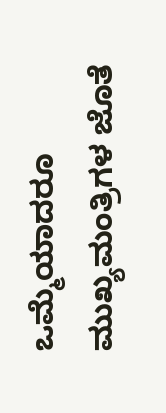ಒಮ್ಮೆಯಾದರೂ ಮುಖ್ಯಮಂತ್ರಿಗಳ ಜೊತೆ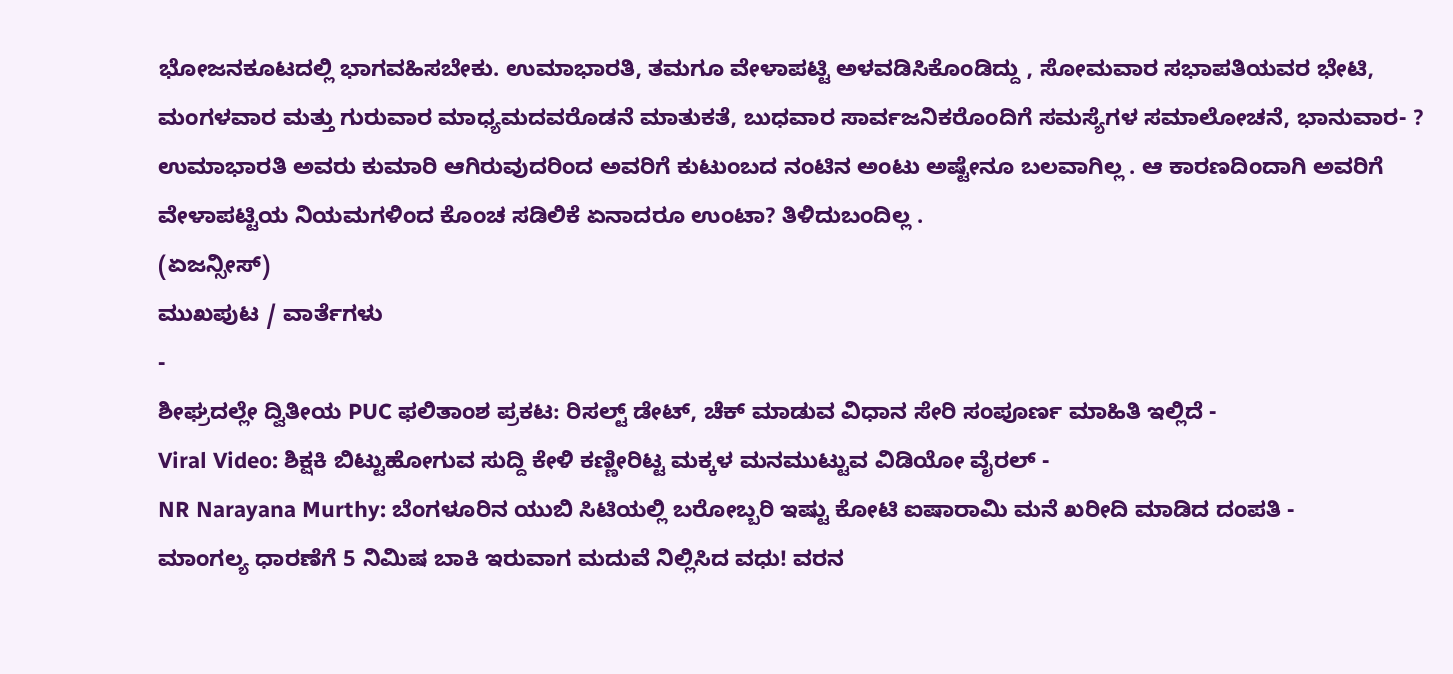ಭೋಜನಕೂಟದಲ್ಲಿ ಭಾಗವಹಿಸಬೇಕು. ಉಮಾಭಾರತಿ, ತಮಗೂ ವೇಳಾಪಟ್ಟಿ ಅಳವಡಿಸಿಕೊಂಡಿದ್ದು , ಸೋಮವಾರ ಸಭಾಪತಿಯವರ ಭೇಟಿ, ಮಂಗಳವಾರ ಮತ್ತು ಗುರುವಾರ ಮಾಧ್ಯಮದವರೊಡನೆ ಮಾತುಕತೆ, ಬುಧವಾರ ಸಾರ್ವಜನಿಕರೊಂದಿಗೆ ಸಮಸ್ಯೆಗಳ ಸಮಾಲೋಚನೆ, ಭಾನುವಾರ- ?
ಉಮಾಭಾರತಿ ಅವರು ಕುಮಾರಿ ಆಗಿರುವುದರಿಂದ ಅವರಿಗೆ ಕುಟುಂಬದ ನಂಟಿನ ಅಂಟು ಅಷ್ಟೇನೂ ಬಲವಾಗಿಲ್ಲ . ಆ ಕಾರಣದಿಂದಾಗಿ ಅವರಿಗೆ ವೇಳಾಪಟ್ಟಿಯ ನಿಯಮಗಳಿಂದ ಕೊಂಚ ಸಡಿಲಿಕೆ ಏನಾದರೂ ಉಂಟಾ? ತಿಳಿದುಬಂದಿಲ್ಲ .
(ಏಜನ್ಸೀಸ್)
ಮುಖಪುಟ / ವಾರ್ತೆಗಳು
-
ಶೀಘ್ರದಲ್ಲೇ ದ್ವಿತೀಯ PUC ಫಲಿತಾಂಶ ಪ್ರಕಟ: ರಿಸಲ್ಟ್ ಡೇಟ್, ಚೆಕ್ ಮಾಡುವ ವಿಧಾನ ಸೇರಿ ಸಂಪೂರ್ಣ ಮಾಹಿತಿ ಇಲ್ಲಿದೆ -
Viral Video: ಶಿಕ್ಷಕಿ ಬಿಟ್ಟುಹೋಗುವ ಸುದ್ದಿ ಕೇಳಿ ಕಣ್ಣೀರಿಟ್ಟ ಮಕ್ಕಳ ಮನಮುಟ್ಟುವ ವಿಡಿಯೋ ವೈರಲ್ -
NR Narayana Murthy: ಬೆಂಗಳೂರಿನ ಯುಬಿ ಸಿಟಿಯಲ್ಲಿ ಬರೋಬ್ಬರಿ ಇಷ್ಟು ಕೋಟಿ ಐಷಾರಾಮಿ ಮನೆ ಖರೀದಿ ಮಾಡಿದ ದಂಪತಿ -
ಮಾಂಗಲ್ಯ ಧಾರಣೆಗೆ 5 ನಿಮಿಷ ಬಾಕಿ ಇರುವಾಗ ಮದುವೆ ನಿಲ್ಲಿಸಿದ ವಧು! ವರನ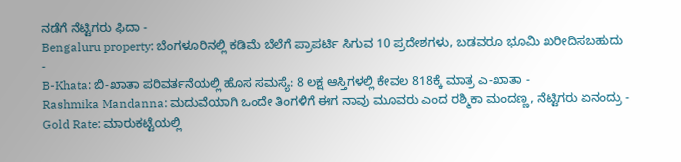ನಡೆಗೆ ನೆಟ್ಟಿಗರು ಫಿದಾ -
Bengaluru property: ಬೆಂಗಳೂರಿನಲ್ಲಿ ಕಡಿಮೆ ಬೆಲೆಗೆ ಪ್ರಾಪರ್ಟಿ ಸಿಗುವ 10 ಪ್ರದೇಶಗಳು, ಬಡವರೂ ಭೂಮಿ ಖರೀದಿಸಬಹುದು -
B-Khata: ಬಿ-ಖಾತಾ ಪರಿವರ್ತನೆಯಲ್ಲಿ ಹೊಸ ಸಮಸ್ಯೆ: 8 ಲಕ್ಷ ಆಸ್ತಿಗಳಲ್ಲಿ ಕೇವಲ 818ಕ್ಕೆ ಮಾತ್ರ ಎ-ಖಾತಾ -
Rashmika Mandanna: ಮದುವೆಯಾಗಿ ಒಂದೇ ತಿಂಗಳಿಗೆ ಈಗ ನಾವು ಮೂವರು ಎಂದ ರಶ್ಮಿಕಾ ಮಂದಣ್ಣ, ನೆಟ್ಟಿಗರು ಏನಂದ್ರು -
Gold Rate: ಮಾರುಕಟ್ಟೆಯಲ್ಲಿ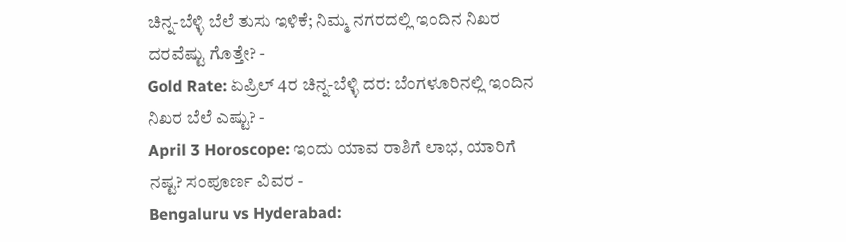ಚಿನ್ನ-ಬೆಳ್ಳಿ ಬೆಲೆ ತುಸು ಇಳಿಕೆ; ನಿಮ್ಮ ನಗರದಲ್ಲಿ ಇಂದಿನ ನಿಖರ ದರವೆಷ್ಟು ಗೊತ್ತೇ? -
Gold Rate: ಏಪ್ರಿಲ್ 4ರ ಚಿನ್ನ-ಬೆಳ್ಳಿ ದರ: ಬೆಂಗಳೂರಿನಲ್ಲಿ ಇಂದಿನ ನಿಖರ ಬೆಲೆ ಎಷ್ಟು? -
April 3 Horoscope: ಇಂದು ಯಾವ ರಾಶಿಗೆ ಲಾಭ, ಯಾರಿಗೆ ನಷ್ಟ? ಸಂಪೂರ್ಣ ವಿವರ -
Bengaluru vs Hyderabad: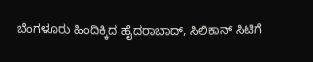ಬೆಂಗಳೂರು ಹಿಂದಿಕ್ಕಿದ ಹೈದರಾಬಾದ್, ಸಿಲಿಕಾನ್ ಸಿಟಿಗೆ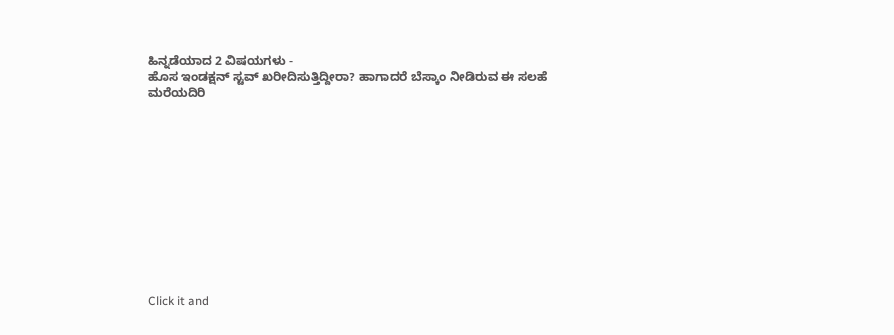ಹಿನ್ನಡೆಯಾದ 2 ವಿಷಯಗಳು -
ಹೊಸ ಇಂಡಕ್ಷನ್ ಸ್ಟವ್ ಖರೀದಿಸುತ್ತಿದ್ದೀರಾ? ಹಾಗಾದರೆ ಬೆಸ್ಕಾಂ ನೀಡಿರುವ ಈ ಸಲಹೆ ಮರೆಯದಿರಿ












Click it and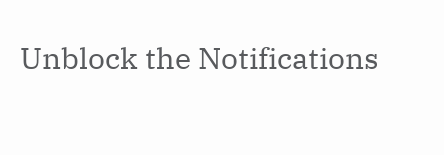Unblock the Notifications